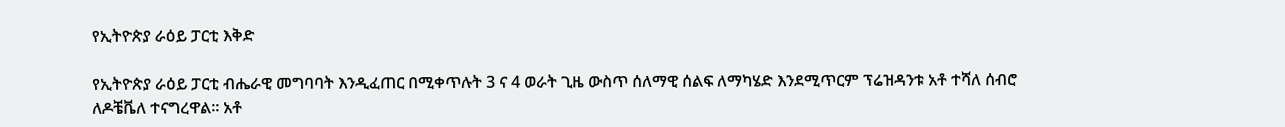የኢትዮጵያ ራዕይ ፓርቲ እቅድ

የኢትዮጵያ ራዕይ ፓርቲ ብሔራዊ መግባባት እንዲፈጠር በሚቀጥሉት 3 ና 4 ወራት ጊዜ ውስጥ ሰለማዊ ሰልፍ ለማካሄድ እንደሚጥርም ፕሬዝዳንቱ አቶ ተሻለ ሰብሮ ለዶቼቬለ ተናግረዋል። አቶ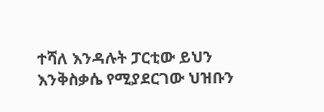ተሻለ እንዳሉት ፓርቲው ይህን እንቅስቃሴ የሚያደርገው ህዝቡን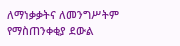ለማነቃቃትና ለመንግሥትም የማስጠንቀቂያ ደውል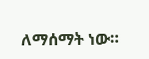ለማሰማት ነው።